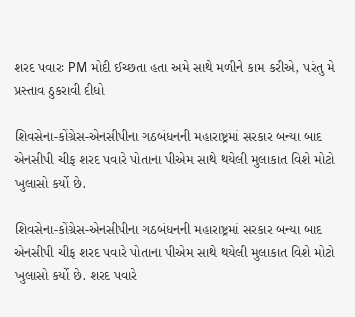શરદ પવારઃ PM મોદી ઈચ્છતા હતા અમે સાથે મળીને કામ કરીએ, પરંતુ મે પ્રસ્તાવ ઠુકરાવી દીધો

શિવસેના-કોંગ્રેસ-એનસીપીના ગઠબંધનની મહારાષ્ટ્રમાં સરકાર બન્યા બાદ એનસીપી ચીફ શરદ પવારે પોતાના પીએમ સાથે થયેલી મુલાકાત વિશે મોટો ખુલાસો કર્યો છે.

શિવસેના-કોંગ્રેસ-એનસીપીના ગઠબંધનની મહારાષ્ટ્રમાં સરકાર બન્યા બાદ એનસીપી ચીફ શરદ પવારે પોતાના પીએમ સાથે થયેલી મુલાકાત વિશે મોટો ખુલાસો કર્યો છે. શરદ પવારે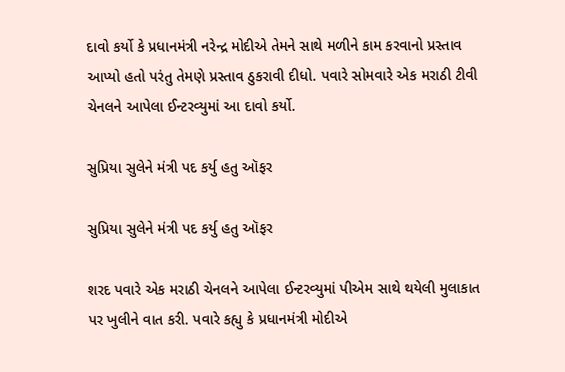દાવો કર્યો કે પ્રધાનમંત્રી નરેન્દ્ર મોદીએ તેમને સાથે મળીને કામ કરવાનો પ્રસ્તાવ આપ્યો હતો પરંતુ તેમણે પ્રસ્તાવ ઠુકરાવી દીધો. પવારે સોમવારે એક મરાઠી ટીવી ચેનલને આપેલા ઈન્ટરવ્યુમાં આ દાવો કર્યો.

સુપ્રિયા સુલેને મંત્રી પદ કર્યુ હતુ ઑફર

સુપ્રિયા સુલેને મંત્રી પદ કર્યુ હતુ ઑફર

શરદ પવારે એક મરાઠી ચેનલને આપેલા ઈન્ટરવ્યુમાં પીએમ સાથે થયેલી મુલાકાત પર ખુલીને વાત કરી. પવારે કહ્યુ કે પ્રધાનમંત્રી મોદીએ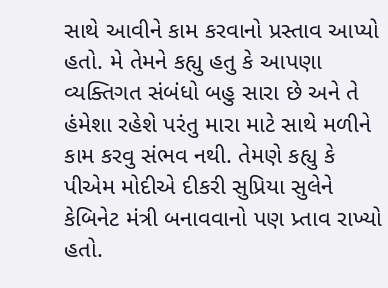સાથે આવીને કામ કરવાનો પ્રસ્તાવ આપ્યો હતો. મે તેમને કહ્યુ હતુ કે આપણા વ્યક્તિગત સંબંધો બહુ સારા છે અને તે હંમેશા રહેશે પરંતુ મારા માટે સાથે મળીને કામ કરવુ સંભવ નથી. તેમણે કહ્યુ કે પીએમ મોદીએ દીકરી સુપ્રિયા સુલેને કેબિનેટ મંત્રી બનાવવાનો પણ પ્ર્તાવ રાખ્યો હતો.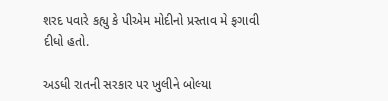શરદ પવારે કહ્યુ કે પીએમ મોદીનો પ્રસ્તાવ મે ફગાવી દીધો હતો.

અડધી રાતની સરકાર પર ખુલીને બોલ્યા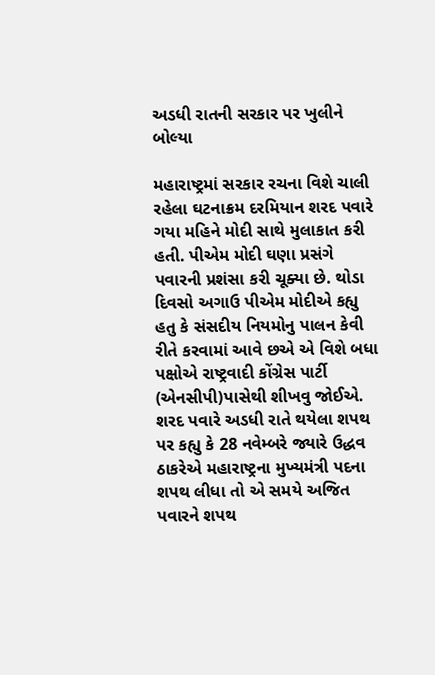અડધી રાતની સરકાર પર ખુલીને બોલ્યા

મહારાષ્ટ્રમાં સરકાર રચના વિશે ચાલી રહેલા ઘટનાક્રમ દરમિયાન શરદ પવારે ગયા મહિને મોદી સાથે મુલાકાત કરી હતી. પીએમ મોદી ઘણા પ્રસંગે પવારની પ્રશંસા કરી ચૂક્યા છે. થોડા દિવસો અગાઉ પીએમ મોદીએ કહ્યુ હતુ કે સંસદીય નિયમોનુ પાલન કેવી રીતે કરવામાં આવે છએ એ વિશે બધા પક્ષોએ રાષ્ટ્રવાદી કોંગ્રેસ પાર્ટી (એનસીપી)પાસેથી શીખવુ જોઈએ. શરદ પવારે અડધી રાતે થયેલા શપથ પર કહ્યુ કે 28 નવેમ્બરે જ્યારે ઉદ્ધવ ઠાકરેએ મહારાષ્ટ્રના મુખ્યમંત્રી પદના શપથ લીધા તો એ સમયે અજિત પવારને શપથ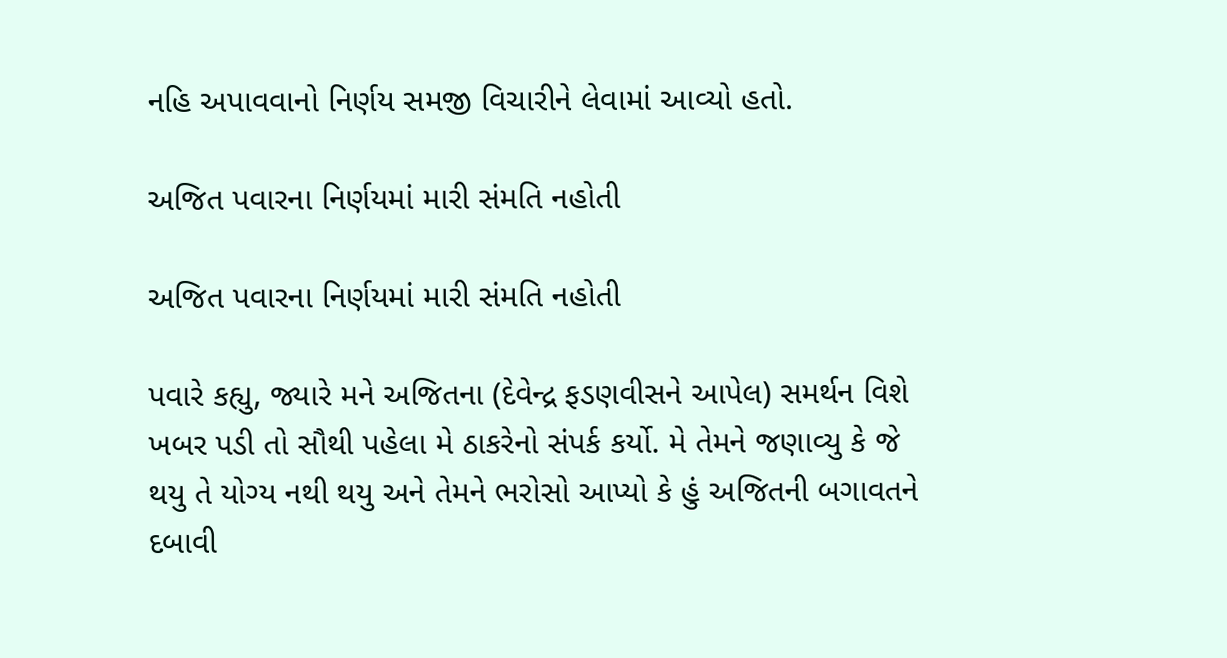નહિ અપાવવાનો નિર્ણય સમજી વિચારીને લેવામાં આવ્યો હતો.

અજિત પવારના નિર્ણયમાં મારી સંમતિ નહોતી

અજિત પવારના નિર્ણયમાં મારી સંમતિ નહોતી

પવારે કહ્યુ, જ્યારે મને અજિતના (દેવેન્દ્ર ફડણવીસને આપેલ) સમર્થન વિશે ખબર પડી તો સૌથી પહેલા મે ઠાકરેનો સંપર્ક કર્યો. મે તેમને જણાવ્યુ કે જે થયુ તે યોગ્ય નથી થયુ અને તેમને ભરોસો આપ્યો કે હું અજિતની બગાવતને દબાવી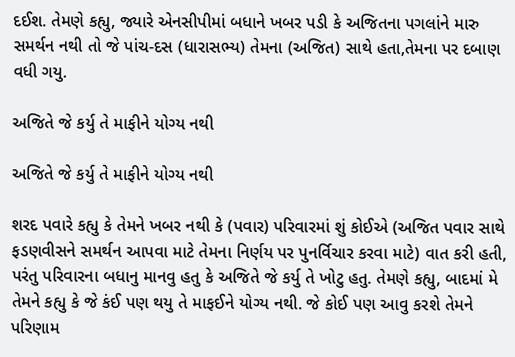દઈશ. તેમણે કહ્યુ, જ્યારે એનસીપીમાં બધાને ખબર પડી કે અજિતના પગલાંને મારુ સમર્થન નથી તો જે પાંચ-દસ (ધારાસભ્ય) તેમના (અજિત) સાથે હતા,તેમના પર દબાણ વધી ગયુ.

અજિતે જે કર્યુ તે માફીને યોગ્ય નથી

અજિતે જે કર્યુ તે માફીને યોગ્ય નથી

શરદ પવારે કહ્યુ કે તેમને ખબર નથી કે (પવાર) પરિવારમાં શું કોઈએ (અજિત પવાર સાથે ફડણવીસને સમર્થન આપવા માટે તેમના નિર્ણય પર પુનર્વિચાર કરવા માટે) વાત કરી હતી, પરંતુ પરિવારના બધાનુ માનવુ હતુ કે અજિતે જે કર્યુ તે ખોટુ હતુ. તેમણે કહ્યુ, બાદમાં મે તેમને કહ્યુ કે જે કંઈ પણ થયુ તે માફઈને યોગ્ય નથી. જે કોઈ પણ આવુ કરશે તેમને પરિણામ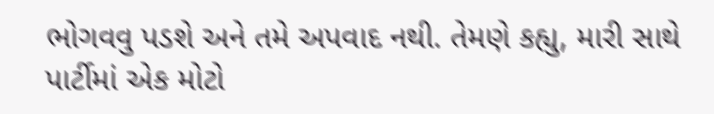ભોગવવુ પડશે અને તમે અપવાદ નથી. તેમણે કહ્યુ, મારી સાથે પાર્ટીમાં એક મોટો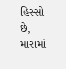હિસ્સો છે, મારામાં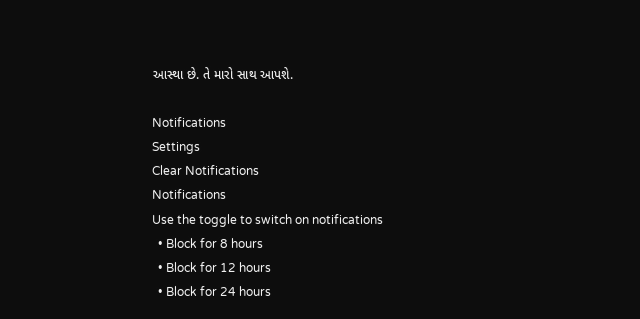આસ્થા છે. તે મારો સાથ આપશે.

Notifications
Settings
Clear Notifications
Notifications
Use the toggle to switch on notifications
  • Block for 8 hours
  • Block for 12 hours
  • Block for 24 hours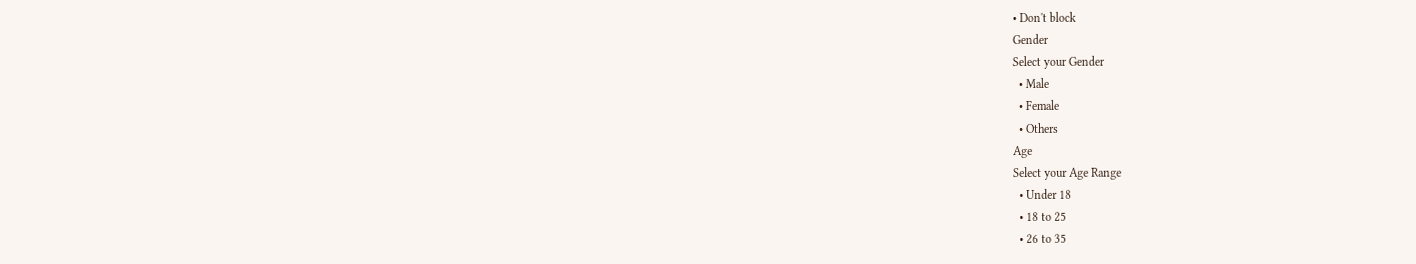• Don't block
Gender
Select your Gender
  • Male
  • Female
  • Others
Age
Select your Age Range
  • Under 18
  • 18 to 25
  • 26 to 35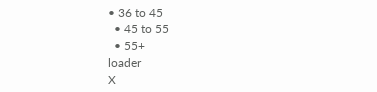• 36 to 45
  • 45 to 55
  • 55+
loader
X